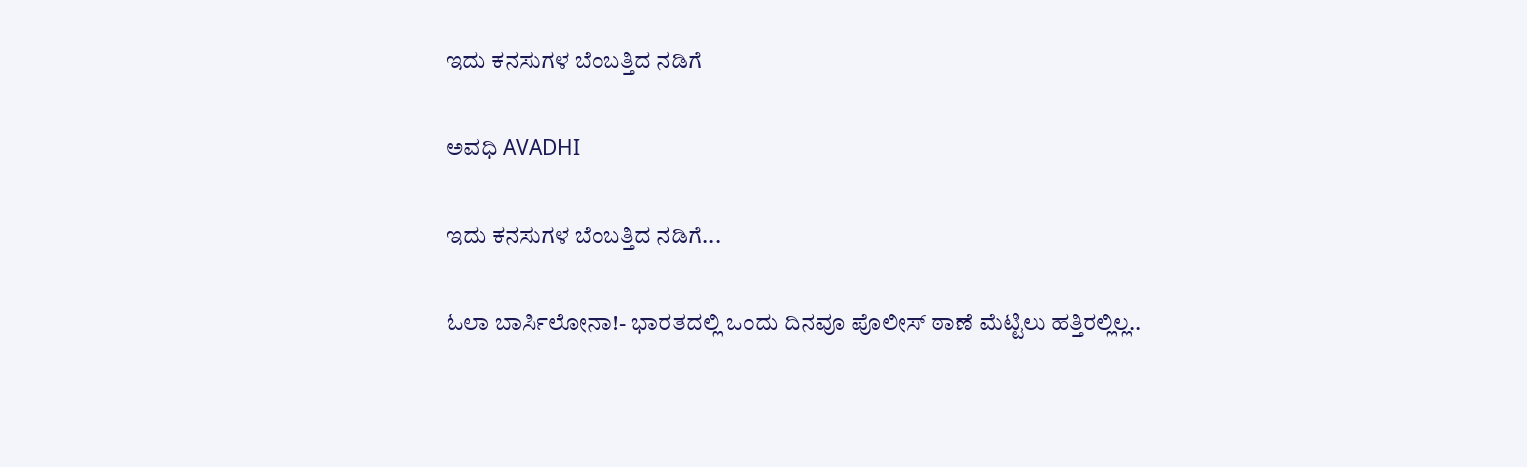ಇದು ಕನಸುಗಳ ಬೆಂಬತ್ತಿದ ನಡಿಗೆ‍

ಅವಧಿ AVADHI

ಇದು ಕನಸುಗಳ ಬೆಂಬತ್ತಿದ ನಡಿಗೆ...

ಓಲಾ ಬಾರ್ಸಿಲೋನಾ!- ಭಾರತದಲ್ಲಿ ಒಂದು ದಿನವೂ ಪೊಲೀಸ್ ಠಾಣೆ ಮೆಟ್ಟಿಲು ಹತ್ತಿರಲ್ಲಿಲ್ಲ..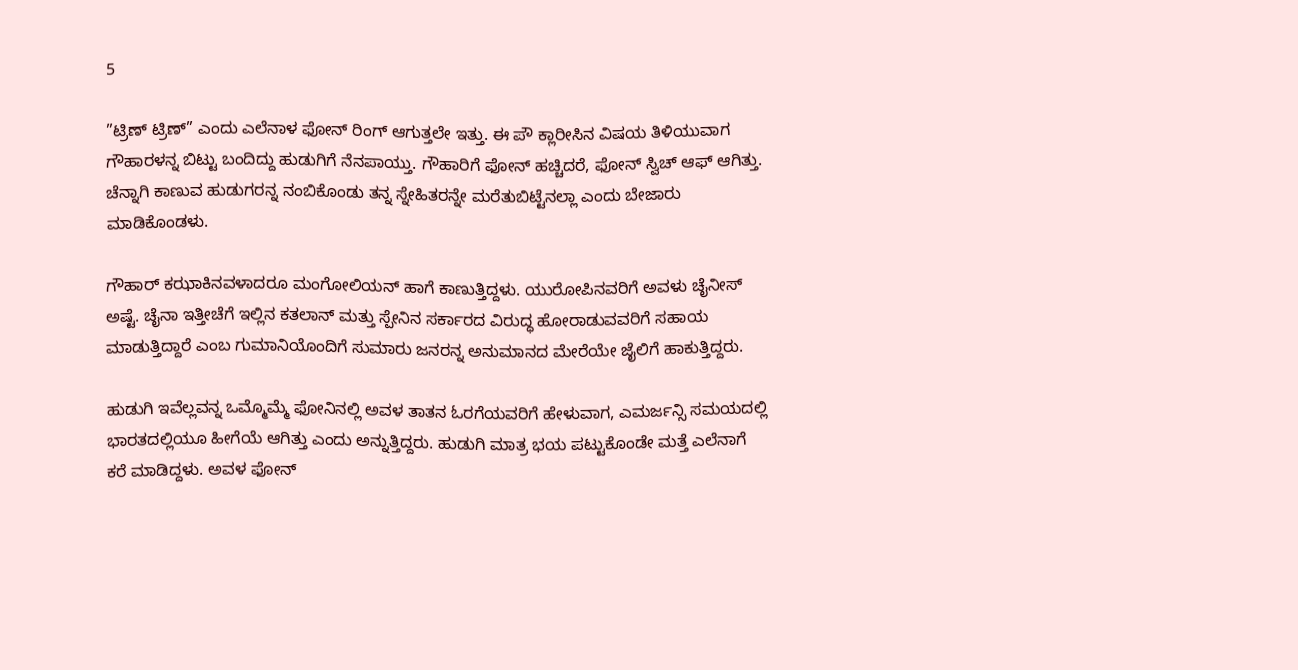5

”ಟ್ರಿಣ್ ಟ್ರಿಣ್” ಎಂದು ಎಲೆನಾಳ ಫೋನ್ ರಿಂಗ್ ಆಗುತ್ತಲೇ ಇತ್ತು. ಈ ಪೌ ಕ್ಲಾರೀಸಿನ ವಿಷಯ ತಿಳಿಯುವಾಗ ಗೌಹಾರಳನ್ನ ಬಿಟ್ಟು ಬಂದಿದ್ದು ಹುಡುಗಿಗೆ ನೆನಪಾಯ್ತು. ಗೌಹಾರಿಗೆ ಫೋನ್ ಹಚ್ಚಿದರೆ, ಫೋನ್ ಸ್ವಿಚ್ ಆಫ್ ಆಗಿತ್ತು. ಚೆನ್ನಾಗಿ ಕಾಣುವ ಹುಡುಗರನ್ನ ನಂಬಿಕೊಂಡು ತನ್ನ ಸ್ನೇಹಿತರನ್ನೇ ಮರೆತುಬಿಟ್ಟೆನಲ್ಲಾ ಎಂದು ಬೇಜಾರು ಮಾಡಿಕೊಂಡಳು.

ಗೌಹಾರ್ ಕಝಾಕಿನವಳಾದರೂ ಮಂಗೋಲಿಯನ್ ಹಾಗೆ ಕಾಣುತ್ತಿದ್ದಳು. ಯುರೋಪಿನವರಿಗೆ ಅವಳು ಚೈನೀಸ್ ಅಷ್ಟೆ. ಚೈನಾ ಇತ್ತೀಚೆಗೆ ಇಲ್ಲಿನ ಕತಲಾನ್ ಮತ್ತು ಸ್ಪೇನಿನ ಸರ್ಕಾರದ ವಿರುದ್ಧ ಹೋರಾಡುವವರಿಗೆ ಸಹಾಯ ಮಾಡುತ್ತಿದ್ದಾರೆ ಎಂಬ ಗುಮಾನಿಯೊಂದಿಗೆ ಸುಮಾರು ಜನರನ್ನ ಅನುಮಾನದ ಮೇರೆಯೇ ಜೈಲಿಗೆ ಹಾಕುತ್ತಿದ್ದರು.

ಹುಡುಗಿ ಇವೆಲ್ಲವನ್ನ ಒಮ್ಮೊಮ್ಮೆ ಫೋನಿನಲ್ಲಿ ಅವಳ ತಾತನ ಓರಗೆಯವರಿಗೆ ಹೇಳುವಾಗ, ಎಮರ್ಜನ್ಸಿ ಸಮಯದಲ್ಲಿ ಭಾರತದಲ್ಲಿಯೂ ಹೀಗೆಯೆ ಆಗಿತ್ತು ಎಂದು ಅನ್ನುತ್ತಿದ್ದರು. ಹುಡುಗಿ ಮಾತ್ರ ಭಯ ಪಟ್ಟುಕೊಂಡೇ ಮತ್ತೆ ಎಲೆನಾಗೆ ಕರೆ ಮಾಡಿದ್ದಳು. ಅವಳ ಫೋನ್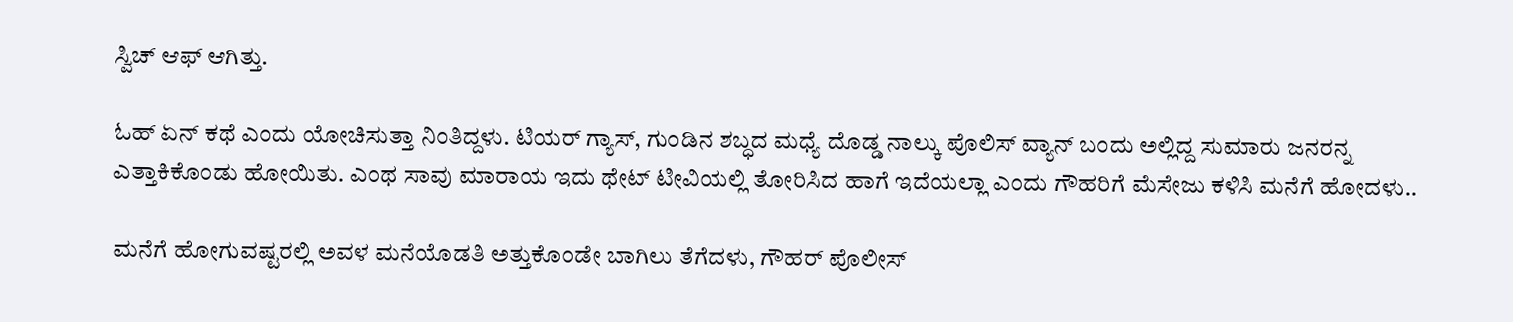ಸ್ವಿಚ್ ಆಫ್ ಆಗಿತ್ತು.

ಓಹ್ ಏನ್ ಕಥೆ ಎಂದು ಯೋಚಿಸುತ್ತಾ ನಿಂತಿದ್ದಳು. ಟಿಯರ್ ಗ್ಯಾಸ್, ಗುಂಡಿನ ಶಬ್ಧದ ಮಧ್ಯೆ ದೊಡ್ಡ ನಾಲ್ಕು ಪೊಲಿಸ್ ವ್ಯಾನ್ ಬಂದು ಅಲ್ಲಿದ್ದ ಸುಮಾರು ಜನರನ್ನ ಎತ್ತಾಕಿಕೊಂಡು ಹೋಯಿತು. ಎಂಥ ಸಾವು ಮಾರಾಯ ಇದು ಥೇಟ್ ಟೀವಿಯಲ್ಲಿ ತೋರಿಸಿದ ಹಾಗೆ ಇದೆಯಲ್ಲಾ ಎಂದು ಗೌಹರಿಗೆ ಮೆಸೇಜು ಕಳಿಸಿ ಮನೆಗೆ ಹೋದಳು..

ಮನೆಗೆ ಹೋಗುವಷ್ಟರಲ್ಲಿ ಅವಳ ಮನೆಯೊಡತಿ ಅತ್ತುಕೊಂಡೇ ಬಾಗಿಲು ತೆಗೆದಳು, ಗೌಹರ್ ಪೊಲೀಸ್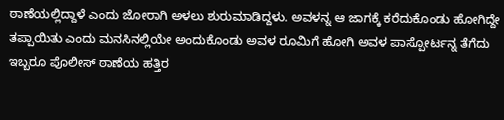ಠಾಣೆಯಲ್ಲಿದ್ದಾಳೆ ಎಂದು ಜೋರಾಗಿ ಅಳಲು ಶುರುಮಾಡಿದ್ದಳು. ಅವಳನ್ನ ಆ ಜಾಗಕ್ಕೆ ಕರೆದುಕೊಂಡು ಹೋಗಿದ್ದೇ ತಪ್ಪಾಯಿತು ಎಂದು ಮನಸಿನಲ್ಲಿಯೇ ಅಂದುಕೊಂಡು ಅವಳ ರೂಮಿಗೆ ಹೋಗಿ ಅವಳ ಪಾಸ್ಪೋರ್ಟನ್ನ ತೆಗೆದು ಇಬ್ಬರೂ ಪೊಲೀಸ್ ಠಾಣೆಯ ಹತ್ತಿರ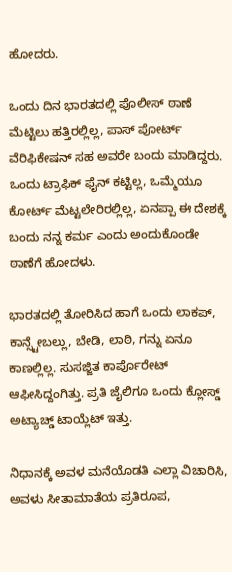ಹೋದರು.

ಒಂದು ದಿನ ಭಾರತದಲ್ಲಿ ಪೊಲೀಸ್ ಠಾಣೆ ಮೆಟ್ಟಿಲು ಹತ್ತಿರಲ್ಲಿಲ್ಲ, ಪಾಸ್ ಪೋರ್ಟ್ ವೆರಿಫಿಕೇಷನ್ ಸಹ ಅವರೇ ಬಂದು ಮಾಡಿದ್ದರು. ಒಂದು ಟ್ರಾಫಿಕ್ ಫೈನ್ ಕಟ್ಟಿಲ್ಲ, ಒಮ್ಮೆಯೂ ಕೋರ್ಟ್ ಮೆಟ್ಟಲೇರಿರಲ್ಲಿಲ್ಲ, ಏನಪ್ಪಾ ಈ ದೇಶಕ್ಕೆ ಬಂದು ನನ್ನ ಕರ್ಮ ಎಂದು ಅಂದುಕೊಂಡೇ ಠಾಣೆಗೆ ಹೋದಳು.

ಭಾರತದಲ್ಲಿ ತೋರಿಸಿದ ಹಾಗೆ ಒಂದು ಲಾಕಪ್, ಕಾನ್ಸ್ಟೇಬಲ್ಲು, ಬೇಡಿ, ಲಾಠಿ, ಗನ್ನು ಏನೂ ಕಾಣಲ್ಲಿಲ್ಲ. ಸುಸಜ್ಜಿತ ಕಾರ್ಪೊರೇಟ್ ಆಫೀಸಿದ್ದಂಗಿತ್ತು. ಪ್ರತಿ ಜೈಲಿಗೂ ಒಂದು ಕ್ಲೋಸ್ಡ್ ಅಟ್ಯಾಚ್ಡ್ ಟಾಯ್ಲೆಟ್ ಇತ್ತು.

ನಿಧಾನಕ್ಕೆ ಅವಳ ಮನೆಯೊಡತಿ ಎಲ್ಲಾ ವಿಚಾರಿಸಿ, ಅವಳು ಸೀತಾಮಾತೆಯ ಪ್ರತಿರೂಪ,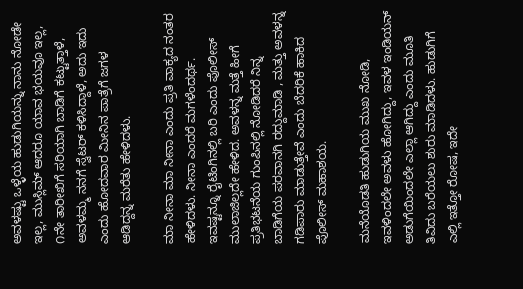ಅವಳಷ್ಟು ಒಳ್ಳೆಯ ಹುಡುಗಿಯನ್ನು ನಾನು ನೋಡೇ ಇಲ್ಲ, ಮುಸ್ಲಿಮ್ ಆದರೂ ಯಾವ ಭಯವೂ ಇಲ್ಲ, ೧ನೇ ತಾರೀಖಿಗೆ ಸರಿಯಾಗಿ ಬಾಡಿಗೆ ಕಟ್ಟುತ್ತಾಳೆ, ಅವಳಮ್ಮ ನನಗೆ ಸ್ವೆಟರ್ ಕಳಿಸಿದ್ದಾಳೆ, ಅದು ಇದು ಎಂದು ಹೋದವಾರ ಮೀನಿನ ಪಾತ್ರೆಗೆ ಜಗಳ ಆಡಿದ್ದನ್ನ ಮರೆತು ಹೇಳಿದಳು.

ಮಾ ನೀನಾ ಮಾ ನೀನಾ ಎಂದು ಪ್ರತಿ ವಾಕ್ಯದ ನಂತರ ಹೇಳಿದಳು. ನೀನಾ ಎಂದರೆ ಮಗಳೆಂದರ್ಥ. ಇವಷ್ಟನ್ನೂ ರೈಟಿಂಗಿನಲ್ಲಿ ಬರಿ ಎಂದು ಪೊಲೀಸ್ ಮುಲಾಜಿಲ್ಲದೇ ಹೇಳಿದ. ಅವಳನ್ನ ಮತ್ತೆ ಹೀಗೆ ಪ್ರತಿಭಟನೆಯ ಗುಂಪಿನಲ್ಲಿ ನೋಡಿದರೆ ನಿನ್ನ ಬಾಡಿಗೆಯ ಪರವಾನಗಿ ರದ್ದುಮಾಡಿ , ಮತ್ತು ಅವಳನ್ನ ಗಡಿಪಾರು ಮಾಡುತ್ತೇವೆ ಎಂದು ಬೆದರಿಕೆ ಹಾಕಿದ ಪೊಲೀಸ್ ಮಹಾಶಯ.

ಮನೆಯೊಡತಿ ಹುಡುಗಿಯ ಮುಖ ನೋಡಿ, ಇವಳಿಂದಲೇ ಅವಳು ಹೋಗಿದ್ದು, ಇವಳ ಇಂಡಿಯನ್ ಅಡುಗೆಯಿಂದಲೇ ಎಲ್ಲಾ ಆಗಿದ್ದು ಎಂದು ಮೂತಿ ತಿವಿದು ಬರೆಯಲು ಶುರು ಮಾಡಿದಳು. ಹುಡುಗಿಗೆ ಎಲ್ಲಿ ಇತ್ತೋ ರೋಷ, ಇದೇ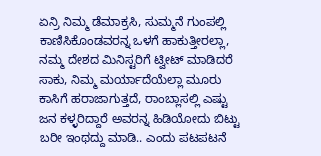ಏನ್ರಿ ನಿಮ್ಮ ಡೆಮಾಕ್ರಸಿ, ಸುಮ್ಮನೆ ಗುಂಪಲ್ಲಿ ಕಾಣಿಸಿಕೊಂಡವರನ್ನ ಒಳಗೆ ಹಾಕುತ್ತೀರಲ್ಲಾ, ನಮ್ಮ ದೇಶದ ಮಿನಿಸ್ಟರಿಗೆ ಟ್ವೀಟ್ ಮಾಡಿದರೆ ಸಾಕು, ನಿಮ್ಮ ಮರ್ಯಾದೆಯೆಲ್ಲಾ ಮೂರು ಕಾಸಿಗೆ ಹರಾಜಾಗುತ್ತದೆ, ರಾಂಬ್ಲಾಸಲ್ಲಿ ಎಷ್ಟು ಜನ ಕಳ್ಳರಿದ್ದಾರೆ ಅವರನ್ನ ಹಿಡಿಯೋದು ಬಿಟ್ಟು ಬರೀ ಇಂಥದ್ದು ಮಾಡಿ.. ಎಂದು ಪಟಪಟನೆ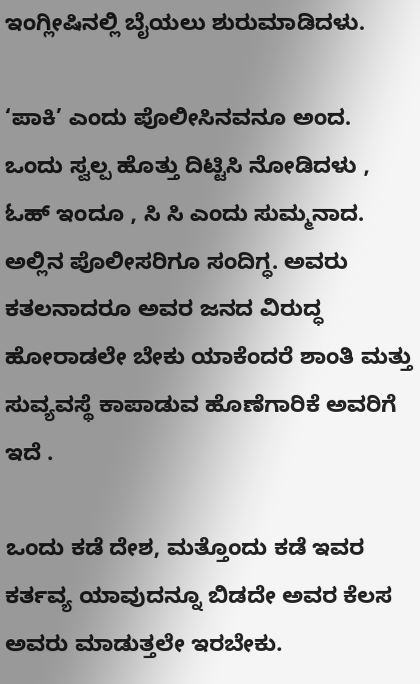ಇಂಗ್ಲೀಷಿನಲ್ಲಿ ಬೈಯಲು ಶುರುಮಾಡಿದಳು.

‘ಪಾಕಿ’ ಎಂದು ಪೊಲೀಸಿನವನೂ ಅಂದ. ಒಂದು ಸ್ವಲ್ಪ ಹೊತ್ತು ದಿಟ್ಟಿಸಿ ನೋಡಿದಳು , ಓಹ್ ಇಂದೂ , ಸಿ ಸಿ ಎಂದು ಸುಮ್ಮನಾದ. ಅಲ್ಲಿನ ಪೊಲೀಸರಿಗೂ ಸಂದಿಗ್ಧ. ಅವರು ಕತಲನಾದರೂ ಅವರ ಜನದ ವಿರುದ್ಧ ಹೋರಾಡಲೇ ಬೇಕು ಯಾಕೆಂದರೆ ಶಾಂತಿ ಮತ್ತು ಸುವ್ಯವಸ್ಥೆ ಕಾಪಾಡುವ ಹೊಣೆಗಾರಿಕೆ ಅವರಿಗೆ ಇದೆ .

ಒಂದು ಕಡೆ ದೇಶ, ಮತ್ತೊಂದು ಕಡೆ ಇವರ ಕರ್ತವ್ಯ ಯಾವುದನ್ನೂ ಬಿಡದೇ ಅವರ ಕೆಲಸ ಅವರು ಮಾಡುತ್ತಲೇ ಇರಬೇಕು.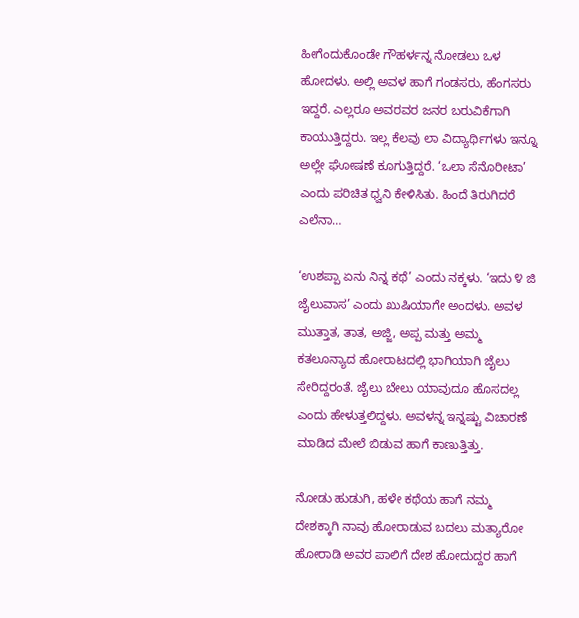ಹೀಗೆಂದುಕೊಂಡೇ ಗೌಹರ್ಳನ್ನ ನೋಡಲು ಒಳ ಹೋದಳು. ಅಲ್ಲಿ ಅವಳ ಹಾಗೆ ಗಂಡಸರು, ಹೆಂಗಸರು ಇದ್ದರೆ. ಎಲ್ಲರೂ ಅವರವರ ಜನರ ಬರುವಿಕೆಗಾಗಿ ಕಾಯುತ್ತಿದ್ದರು. ಇಲ್ಲ ಕೆಲವು ಲಾ ವಿದ್ಯಾರ್ಥಿಗಳು ಇನ್ನೂ ಅಲ್ಲೇ ಘೋಷಣೆ ಕೂಗುತ್ತಿದ್ದರೆ. ‘ಒಲಾ ಸೆನೊರೀಟಾ’ ಎಂದು ಪರಿಚಿತ ಧ್ವನಿ ಕೇಳಿಸಿತು. ಹಿಂದೆ ತಿರುಗಿದರೆ ಎಲೆನಾ…

‘ಉಶಪ್ಪಾ ಏನು ನಿನ್ನ ಕಥೆ’ ಎಂದು ನಕ್ಕಳು. ‘ಇದು ೪ ಜಿ ಜೈಲುವಾಸ’ ಎಂದು ಖುಷಿಯಾಗೇ ಅಂದಳು. ಅವಳ ಮುತ್ತಾತ, ತಾತ, ಅಜ್ಜಿ, ಅಪ್ಪ ಮತ್ತು ಅಮ್ಮ ಕತಲೂನ್ಯಾದ ಹೋರಾಟದಲ್ಲಿ ಭಾಗಿಯಾಗಿ ಜೈಲು ಸೇರಿದ್ದರಂತೆ. ಜೈಲು ಬೇಲು ಯಾವುದೂ ಹೊಸದಲ್ಲ ಎಂದು ಹೇಳುತ್ತಲಿದ್ದಳು. ಅವಳನ್ನ ಇನ್ನಷ್ಟು ವಿಚಾರಣೆ ಮಾಡಿದ ಮೇಲೆ ಬಿಡುವ ಹಾಗೆ ಕಾಣುತ್ತಿತ್ತು.

ನೋಡು ಹುಡುಗಿ, ಹಳೇ ಕಥೆಯ ಹಾಗೆ ನಮ್ಮ ದೇಶಕ್ಕಾಗಿ ನಾವು ಹೋರಾಡುವ ಬದಲು ಮತ್ಯಾರೋ ಹೋರಾಡಿ ಅವರ ಪಾಲಿಗೆ ದೇಶ ಹೋದುದ್ದರ ಹಾಗೆ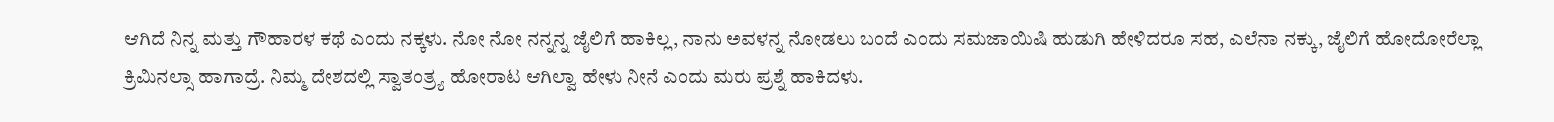ಆಗಿದೆ ನಿನ್ನ ಮತ್ತು ಗೌಹಾರಳ ಕಥೆ ಎಂದು ನಕ್ಕಳು. ನೋ ನೋ ನನ್ನನ್ನ ಜೈಲಿಗೆ ಹಾಕಿಲ್ಲ, ನಾನು ಅವಳನ್ನ ನೋಡಲು ಬಂದೆ ಎಂದು ಸಮಜಾಯಿಷಿ ಹುಡುಗಿ ಹೇಳಿದರೂ ಸಹ, ಎಲೆನಾ ನಕ್ಕು, ಜೈಲಿಗೆ ಹೋದೋರೆಲ್ಲಾ ಕ್ರಿಮಿನಲ್ಸಾ ಹಾಗಾದ್ರೆ. ನಿಮ್ಮ ದೇಶದಲ್ಲಿ ಸ್ವಾತಂತ್ರ್ಯ ಹೋರಾಟ ಆಗಿಲ್ವಾ ಹೇಳು ನೀನೆ ಎಂದು ಮರು ಪ್ರಶ್ನೆ ಹಾಕಿದಳು.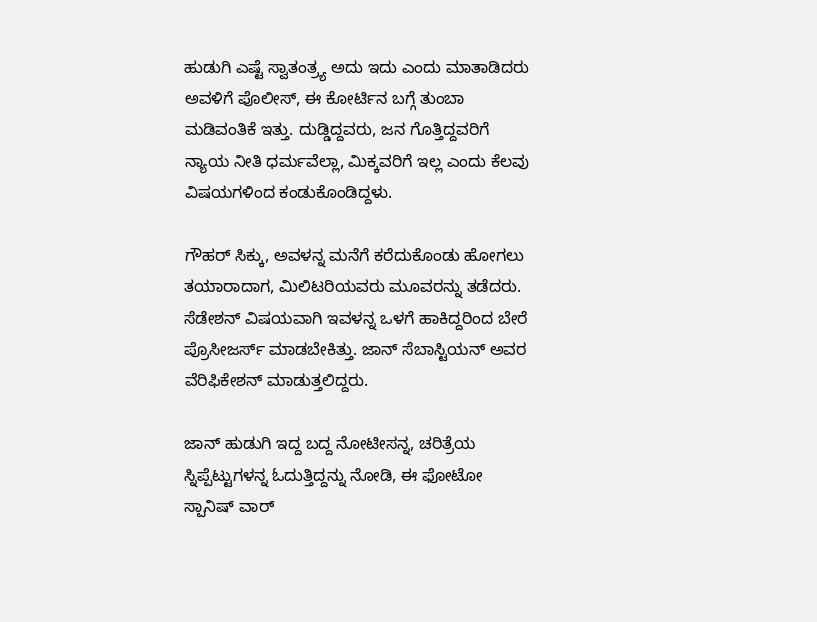ಹುಡುಗಿ ಎಷ್ಟೆ ಸ್ವಾತಂತ್ರ್ಯ ಅದು ಇದು ಎಂದು ಮಾತಾಡಿದರು ಅವಳಿಗೆ ಪೊಲೀಸ್, ಈ ಕೋರ್ಟಿನ ಬಗ್ಗೆ ತುಂಬಾ ಮಡಿವಂತಿಕೆ ಇತ್ತು. ದುಡ್ಡಿದ್ದವರು, ಜನ ಗೊತ್ತಿದ್ದವರಿಗೆ ನ್ಯಾಯ ನೀತಿ ಧರ್ಮವೆಲ್ಲಾ, ಮಿಕ್ಕವರಿಗೆ ಇಲ್ಲ ಎಂದು ಕೆಲವು ವಿಷಯಗಳಿಂದ ಕಂಡುಕೊಂಡಿದ್ದಳು.

ಗೌಹರ್ ಸಿಕ್ಕು, ಅವಳನ್ನ ಮನೆಗೆ ಕರೆದುಕೊಂಡು ಹೋಗಲು ತಯಾರಾದಾಗ, ಮಿಲಿಟರಿಯವರು ಮೂವರನ್ನು ತಡೆದರು. ಸೆಡೇಶನ್ ವಿಷಯವಾಗಿ ಇವಳನ್ನ ಒಳಗೆ ಹಾಕಿದ್ದರಿಂದ ಬೇರೆ ಪ್ರೊಸೀಜರ್ಸ್ ಮಾಡಬೇಕಿತ್ತು. ಜಾನ್ ಸೆಬಾಸ್ಟಿಯನ್ ಅವರ ವೆರಿಫಿಕೇಶನ್ ಮಾಡುತ್ತಲಿದ್ದರು.

ಜಾನ್ ಹುಡುಗಿ ಇದ್ದ ಬದ್ದ ನೋಟೀಸನ್ನ, ಚರಿತ್ರೆಯ ಸ್ನಿಪ್ಪೆಟ್ಟುಗಳನ್ನ ಓದುತ್ತಿದ್ದನ್ನು ನೋಡಿ, ಈ ಫೋಟೋ ಸ್ಪಾನಿಷ್ ವಾರ್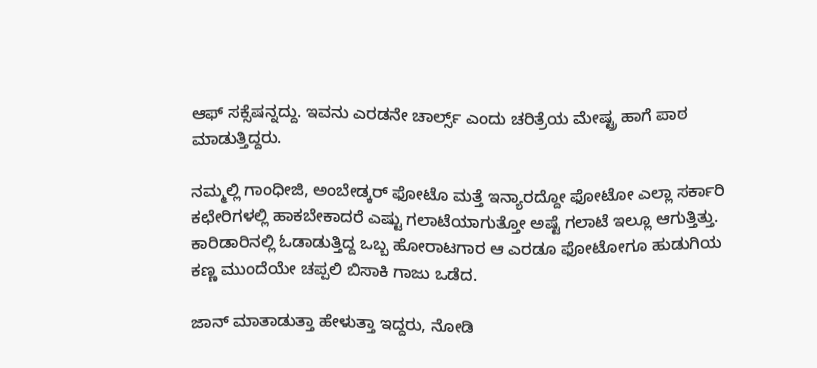ಆಫ್ ಸಕ್ಸೆಷನ್ನದ್ದು. ಇವನು ಎರಡನೇ ಚಾರ್ಲ್ಸ್ ಎಂದು ಚರಿತ್ರೆಯ ಮೇಷ್ಟ್ರ ಹಾಗೆ ಪಾಠ ಮಾಡುತ್ತಿದ್ದರು.

ನಮ್ಮಲ್ಲಿ ಗಾಂಧೀಜಿ, ಅಂಬೇಡ್ಕರ್ ಫೋಟೊ ಮತ್ತೆ ಇನ್ಯಾರದ್ದೋ ಫೋಟೋ ಎಲ್ಲಾ ಸರ್ಕಾರಿ ಕಛೇರಿಗಳಲ್ಲಿ ಹಾಕಬೇಕಾದರೆ ಎಷ್ಟು ಗಲಾಟೆಯಾಗುತ್ತೋ ಅಷ್ಟೆ ಗಲಾಟೆ ಇಲ್ಲೂ ಆಗುತ್ತಿತ್ತು. ಕಾರಿಡಾರಿನಲ್ಲಿ ಓಡಾಡುತ್ತಿದ್ದ ಒಬ್ಬ ಹೋರಾಟಗಾರ ಆ ಎರಡೂ ಫೋಟೋಗೂ ಹುಡುಗಿಯ ಕಣ್ಣ ಮುಂದೆಯೇ ಚಪ್ಪಲಿ ಬಿಸಾಕಿ ಗಾಜು ಒಡೆದ.

ಜಾನ್ ಮಾತಾಡುತ್ತಾ ಹೇಳುತ್ತಾ ಇದ್ದರು, ನೋಡಿ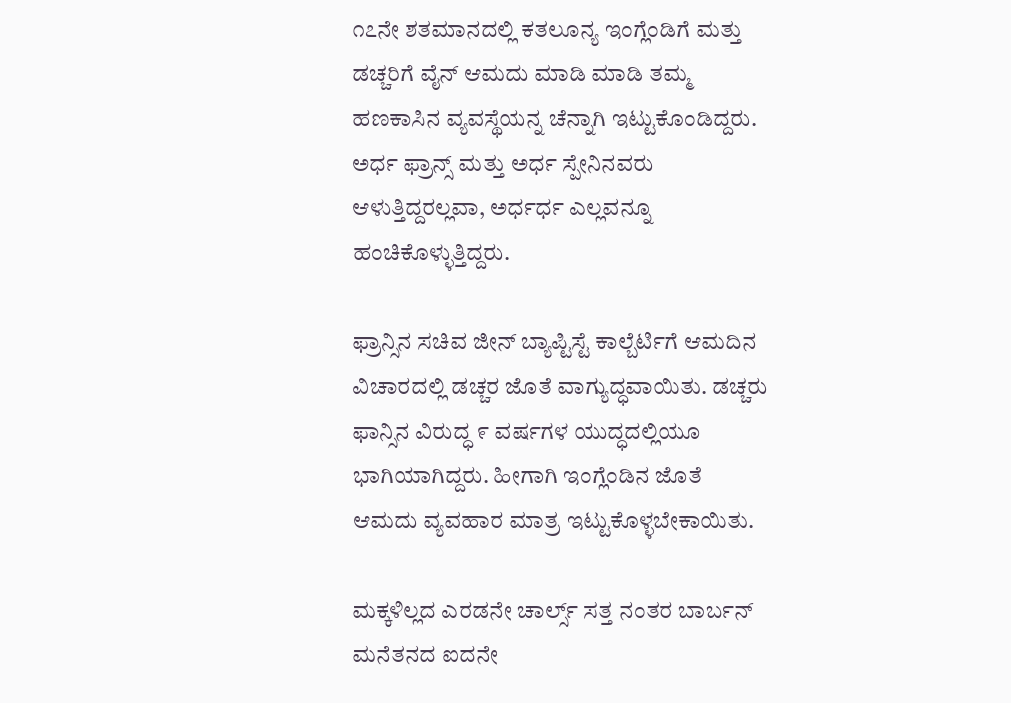೧೭ನೇ ಶತಮಾನದಲ್ಲಿ ಕತಲೂನ್ಯ ಇಂಗ್ಲೆಂಡಿಗೆ ಮತ್ತು ಡಚ್ಚರಿಗೆ ವೈನ್ ಆಮದು ಮಾಡಿ ಮಾಡಿ ತಮ್ಮ ಹಣಕಾಸಿನ ವ್ಯವಸ್ಥೆಯನ್ನ ಚೆನ್ನಾಗಿ ಇಟ್ಟುಕೊಂಡಿದ್ದರು. ಅರ್ಧ ಫ್ರಾನ್ಸ್ ಮತ್ತು ಅರ್ಧ ಸ್ಪೇನಿನವರು ಆಳುತ್ತಿದ್ದರಲ್ಲವಾ, ಅರ್ಧರ್ಧ ಎಲ್ಲವನ್ನೂ ಹಂಚಿಕೊಳ್ಳುತ್ತಿದ್ದರು.

ಫ್ರಾನ್ಸಿನ ಸಚಿವ ಜೀನ್ ಬ್ಯಾಪ್ಟಿಸ್ಟೆ ಕಾಲ್ಬೆರ್ಟಿಗೆ ಆಮದಿನ ವಿಚಾರದಲ್ಲಿ ಡಚ್ಚರ ಜೊತೆ ವಾಗ್ಯುದ್ಧವಾಯಿತು. ಡಚ್ಚರು ಫಾನ್ಸಿನ ವಿರುದ್ಧ ೯ ವರ್ಷಗಳ ಯುದ್ಧದಲ್ಲಿಯೂ ಭಾಗಿಯಾಗಿದ್ದರು. ಹೀಗಾಗಿ ಇಂಗ್ಲೆಂಡಿನ ಜೊತೆ ಆಮದು ವ್ಯವಹಾರ ಮಾತ್ರ ಇಟ್ಟುಕೊಳ್ಳಬೇಕಾಯಿತು.

ಮಕ್ಕಳಿಲ್ಲದ ಎರಡನೇ ಚಾರ್ಲ್ಸ್ ಸತ್ತ ನಂತರ ಬಾರ್ಬನ್ ಮನೆತನದ ಐದನೇ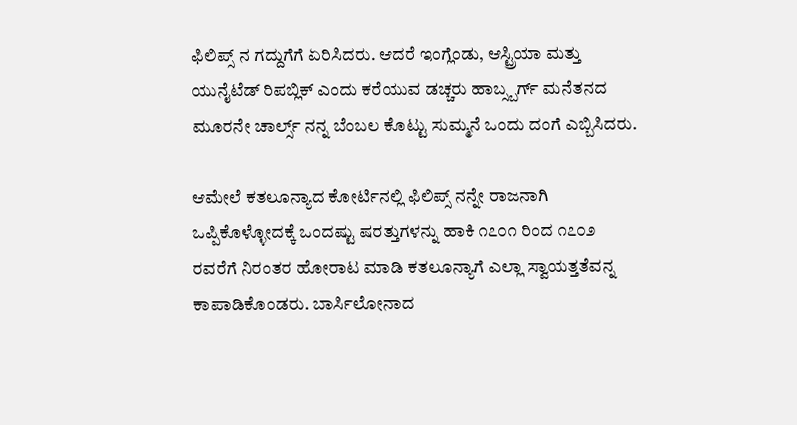ಫಿಲಿಪ್ಸ್ ನ ಗದ್ದುಗೆಗೆ ಏರಿಸಿದರು. ಆದರೆ ಇಂಗ್ಲೆಂಡು, ಆಸ್ಟ್ರಿಯಾ ಮತ್ತು ಯುನೈಟೆಡ್ ರಿಪಬ್ಲಿಕ್ ಎಂದು ಕರೆಯುವ ಡಚ್ಚರು ಹಾಬ್ಸ್ಬರ್ಗ್ ಮನೆತನದ ಮೂರನೇ ಚಾರ್ಲ್ಸ್ ನನ್ನ ಬೆಂಬಲ ಕೊಟ್ಟು ಸುಮ್ಮನೆ ಒಂದು ದಂಗೆ ಎಬ್ಬಿಸಿದರು.

ಆಮೇಲೆ ಕತಲೂನ್ಯಾದ ಕೋರ್ಟಿನಲ್ಲಿ ಫಿಲಿಪ್ಸ್ ನನ್ನೇ ರಾಜನಾಗಿ ಒಪ್ಪಿಕೊಳ್ಳೋದಕ್ಕೆ ಒಂದಷ್ಟು ಷರತ್ತುಗಳನ್ನು ಹಾಕಿ ೧೭೦೧ ರಿಂದ ೧೭೦೨ ರವರೆಗೆ ನಿರಂತರ ಹೋರಾಟ ಮಾಡಿ ಕತಲೂನ್ಯಾಗೆ ಎಲ್ಲಾ ಸ್ವಾಯತ್ತತೆವನ್ನ ಕಾಪಾಡಿಕೊಂಡರು. ಬಾರ್ಸಿಲೋನಾದ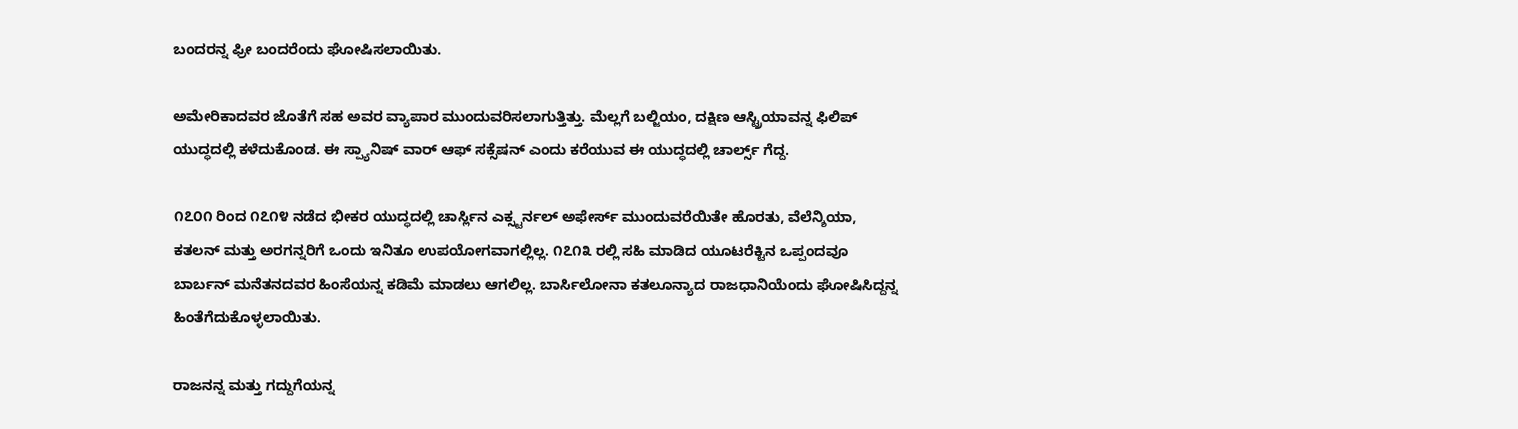ಬಂದರನ್ನ ಫ್ರೀ ಬಂದರೆಂದು ಘೋಷಿಸಲಾಯಿತು.

ಅಮೇರಿಕಾದವರ ಜೊತೆಗೆ ಸಹ ಅವರ ವ್ಯಾಪಾರ ಮುಂದುವರಿಸಲಾಗುತ್ತಿತ್ತು. ಮೆಲ್ಲಗೆ ಬಲ್ಜಿಯಂ, ದಕ್ಷಿಣ ಆಸ್ಟ್ರಿಯಾವನ್ನ ಫಿಲಿಪ್ ಯುದ್ಧದಲ್ಲಿ ಕಳೆದುಕೊಂಡ. ಈ ಸ್ಪ್ಯಾನಿಷ್ ವಾರ್ ಆಫ್ ಸಕ್ಸೆಷನ್ ಎಂದು ಕರೆಯುವ ಈ ಯುದ್ಧದಲ್ಲಿ ಚಾರ್ಲ್ಸ್ ಗೆದ್ದ.

೧೭೦೧ ರಿಂದ ೧೭೧೪ ನಡೆದ ಭೀಕರ ಯುದ್ಧದಲ್ಲಿ ಚಾರ್ಸ್ಲಿನ ಎಕ್ಸ್ಟರ್ನಲ್ ಅಫೇರ್ಸ್ ಮುಂದುವರೆಯಿತೇ ಹೊರತು, ವೆಲೆನ್ಶಿಯಾ, ಕತಲನ್ ಮತ್ತು ಅರಗನ್ನರಿಗೆ ಒಂದು ಇನಿತೂ ಉಪಯೋಗವಾಗಲ್ಲಿಲ್ಲ. ೧೭೧೩ ರಲ್ಲಿ ಸಹಿ ಮಾಡಿದ ಯೂಟರೆಕ್ಟಿನ ಒಪ್ಪಂದವೂ ಬಾರ್ಬನ್ ಮನೆತನದವರ ಹಿಂಸೆಯನ್ನ ಕಡಿಮೆ ಮಾಡಲು ಆಗಲಿಲ್ಲ. ಬಾರ್ಸಿಲೋನಾ ಕತಲೂನ್ಯಾದ ರಾಜಧಾನಿಯೆಂದು ಘೋಷಿಸಿದ್ದನ್ನ ಹಿಂತೆಗೆದುಕೊಳ್ಳಲಾಯಿತು.

ರಾಜನನ್ನ ಮತ್ತು ಗದ್ದುಗೆಯನ್ನ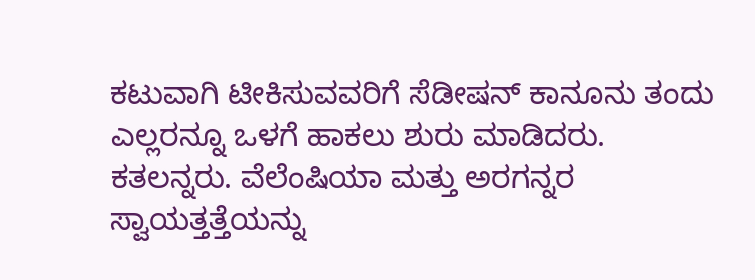ಕಟುವಾಗಿ ಟೀಕಿಸುವವರಿಗೆ ಸೆಡೀಷನ್ ಕಾನೂನು ತಂದು ಎಲ್ಲರನ್ನೂ ಒಳಗೆ ಹಾಕಲು ಶುರು ಮಾಡಿದರು. ಕತಲನ್ನರು. ವೆಲೆಂಷಿಯಾ ಮತ್ತು ಅರಗನ್ನರ ಸ್ವಾಯತ್ತತ್ತೆಯನ್ನು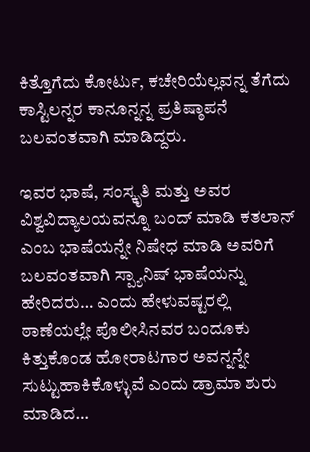ಕಿತ್ತೊಗೆದು ಕೋರ್ಟು, ಕಚೇರಿಯೆಲ್ಲವನ್ನ ತೆಗೆದು ಕಾಸ್ಟಿಲನ್ನರ ಕಾನೂನ್ನನ್ನ ಪ್ರತಿಷ್ಠಾಪನೆ ಬಲವಂತವಾಗಿ ಮಾಡಿದ್ದರು.

ಇವರ ಭಾಷೆ, ಸಂಸ್ಕೃತಿ ಮತ್ತು ಅವರ ವಿಶ್ವವಿದ್ಯಾಲಯವನ್ನೂ ಬಂದ್ ಮಾಡಿ ಕತಲಾನ್ ಎಂಬ ಭಾಷೆಯನ್ನೇ ನಿಷೇಧ ಮಾಡಿ ಅವರಿಗೆ ಬಲವಂತವಾಗಿ ಸ್ಪ್ಯಾನಿಷ್ ಭಾಷೆಯನ್ನು ಹೇರಿದರು… ಎಂದು ಹೇಳುವಷ್ಟರಲ್ಲಿ ಠಾಣೆಯಲ್ಲೇ ಪೊಲೀಸಿನವರ ಬಂದೂಕು ಕಿತ್ತುಕೊಂಡ ಹೋರಾಟಗಾರ ಅವನ್ನನ್ನೇ ಸುಟ್ಟುಹಾಕಿಕೊಳ್ಳುವೆ ಎಂದು ಡ್ರಾಮಾ ಶುರು ಮಾಡಿದ…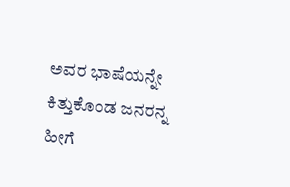ಅವರ ಭಾಷೆಯನ್ನೇ ಕಿತ್ತುಕೊಂಡ ಜನರನ್ನ ಹೀಗೆ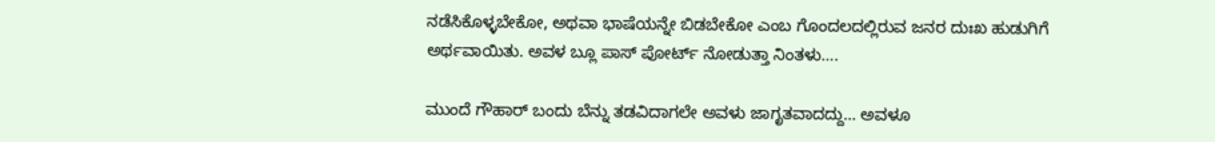ನಡೆಸಿಕೊಳ್ಳಬೇಕೋ, ಅಥವಾ ಭಾಷೆಯನ್ನೇ ಬಿಡಬೇಕೋ ಎಂಬ ಗೊಂದಲದಲ್ಲಿರುವ ಜನರ ದುಃಖ ಹುಡುಗಿಗೆ ಅರ್ಥವಾಯಿತು. ಅವಳ ಬ್ಲೂ ಪಾಸ್ ಪೋರ್ಟ್ ನೋಡುತ್ತಾ ನಿಂತಳು….

ಮುಂದೆ ಗೌಹಾರ್ ಬಂದು ಬೆನ್ನು ತಡವಿದಾಗಲೇ ಅವಳು ಜಾಗೃತವಾದದ್ದು… ಅವಳೂ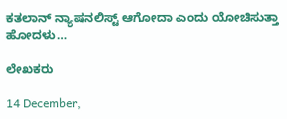ಕತಲಾನ್ ನ್ಯಾಷನಲಿಸ್ಟ್ ಆಗೋದಾ ಎಂದು ಯೋಚಿಸುತ್ತಾ ಹೋದಳು…

ಲೇಖಕರು

14 December,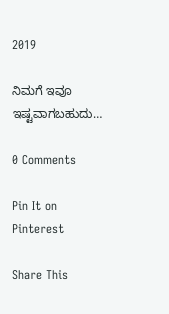2019

ನಿಮಗೆ ಇವೂ ಇಷ್ಟವಾಗಬಹುದು…

0 Comments

Pin It on Pinterest

Share This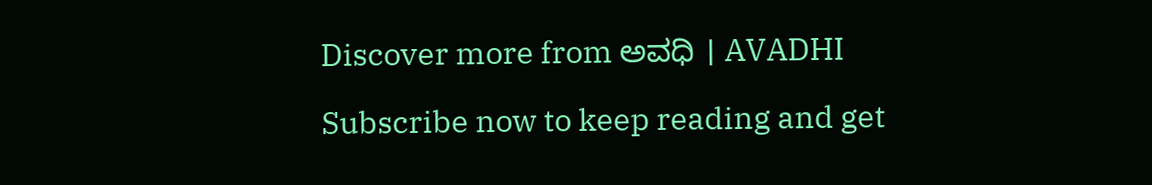Discover more from ಅವಧಿ । AVADHI

Subscribe now to keep reading and get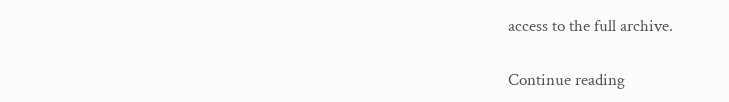access to the full archive.

Continue reading